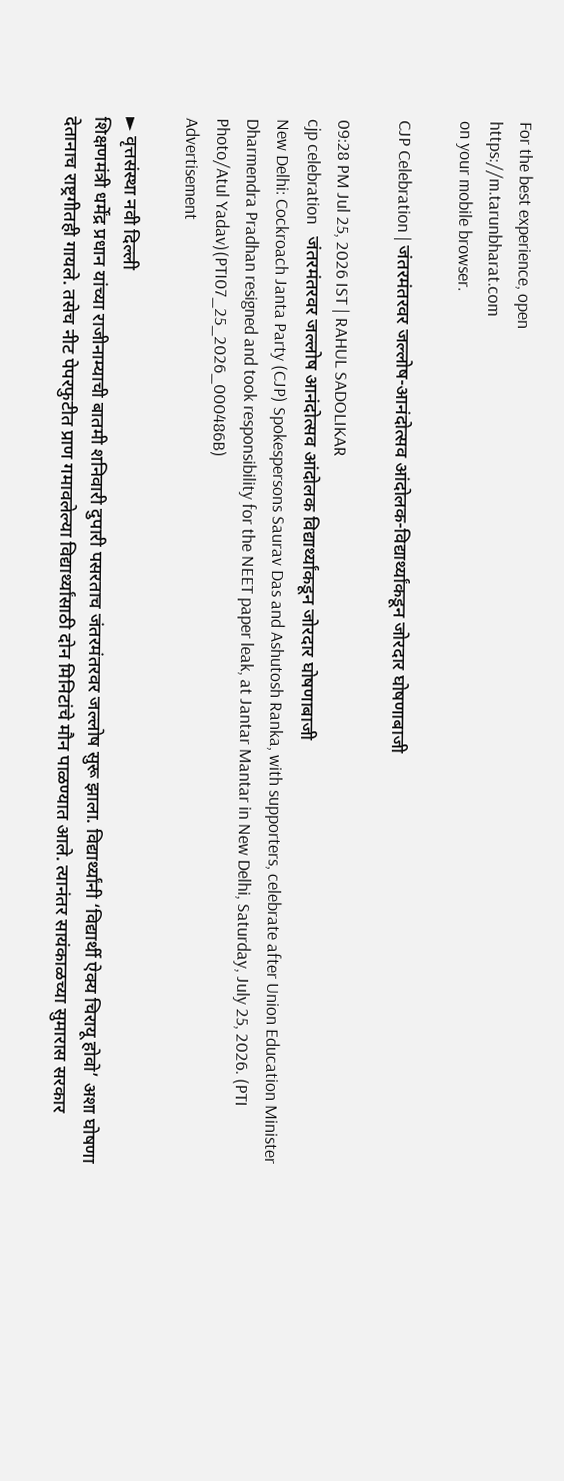For the best experience, open
https://m.tarunbharat.com
on your mobile browser.

CJP Celebration | जंतरमंतरवर जल्लोष-आनंदोत्सव आंदोलक-विद्यार्थ्यांकडून जोरदार घोषणाबाजी

09:28 PM Jul 25, 2026 IST | RAHUL SADOLIKAR
cjp celebration   जंतरमंतरवर जल्लोष आनंदोत्सव आंदोलक विद्यार्थ्यांकडून जोरदार घोषणाबाजी
New Delhi: Cockroach Janta Party (CJP) Spokespersons Saurav Das and Ashutosh Ranka, with supporters, celebrate after Union Education Minister Dharmendra Pradhan resigned and took responsibility for the NEET paper leak, at Jantar Mantar in New Delhi, Saturday, July 25, 2026. (PTI Photo/Atul Yadav)(PTI07_25_2026_000486B)
Advertisement

► वृत्तसंस्था नवी दिल्ली
शिक्षणमंत्री धर्मेंद्र प्रधान यांच्या राजीनाम्याची बातमी शनिवारी दुपारी पसरताच जंतरमंतरवर जल्लोष सुरू झाला. विद्यार्थ्यांनी ‘विद्यार्थी ऐक्य चिरायू होवो’ अशा घोषणा देतानाच राष्ट्रगीतही गायले. तसेच नीट पेपरफुटीत प्राण गमावलेल्या विद्यार्थ्यांसाठी दोन मिनिटांचे मौन पाळण्यात आले. त्यानंतर सायंकाळच्या सुमारास सरकार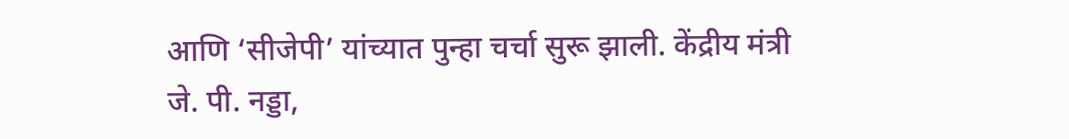आणि ‘सीजेपी’ यांच्यात पुन्हा चर्चा सुरू झाली. केंद्रीय मंत्री जे. पी. नड्डा,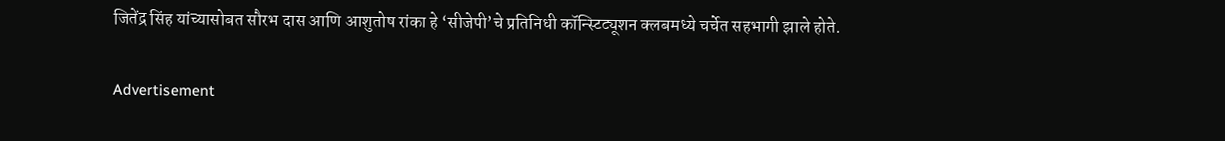जितेंद्र सिंह यांच्यासोबत सौरभ दास आणि आशुतोष रांका हे ‘सीजेपी’चे प्रतिनिधी कॉन्स्टिट्यूशन क्लबमध्ये चर्चेत सहभागी झाले होते.

Advertisement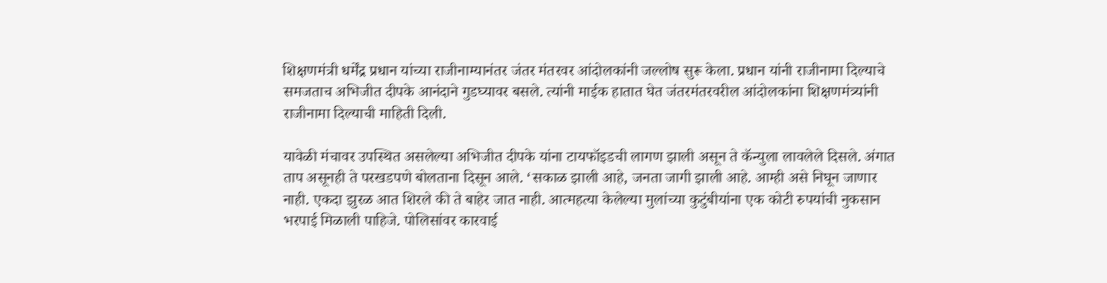शिक्षणमंत्री धर्मेंद्र प्रधान यांच्या राजीनाम्यानंतर जंतर मंतरवर आंदोलकांनी जल्लोष सुरू केला. प्रधान यांनी राजीनामा दिल्याचे समजताच अभिजीत दीपके आनंदाने गुडघ्यावर बसले. त्यांनी माईक हातात घेत जंतरमंतरवरील आंदोलकांना शिक्षणमंत्र्यांनी राजीनामा दिल्याची माहिती दिली.

यावेळी मंचावर उपस्थित असलेल्या अभिजीत दीपके यांना टायफॉइडची लागण झाली असून ते कॅन्युला लावलेले दिसले. अंगात ताप असूनही ते परखडपणे बोलताना दिसून आले. ‘सकाळ झाली आहे, जनता जागी झाली आहे. आम्ही असे निघून जाणार नाही. एकदा झुरळ आत शिरले की ते बाहेर जात नाही. आत्महत्या केलेल्या मुलांच्या कुटुंबीयांना एक कोटी रुपयांची नुकसान भरपाई मिळाली पाहिजे. पोलिसांवर कारवाई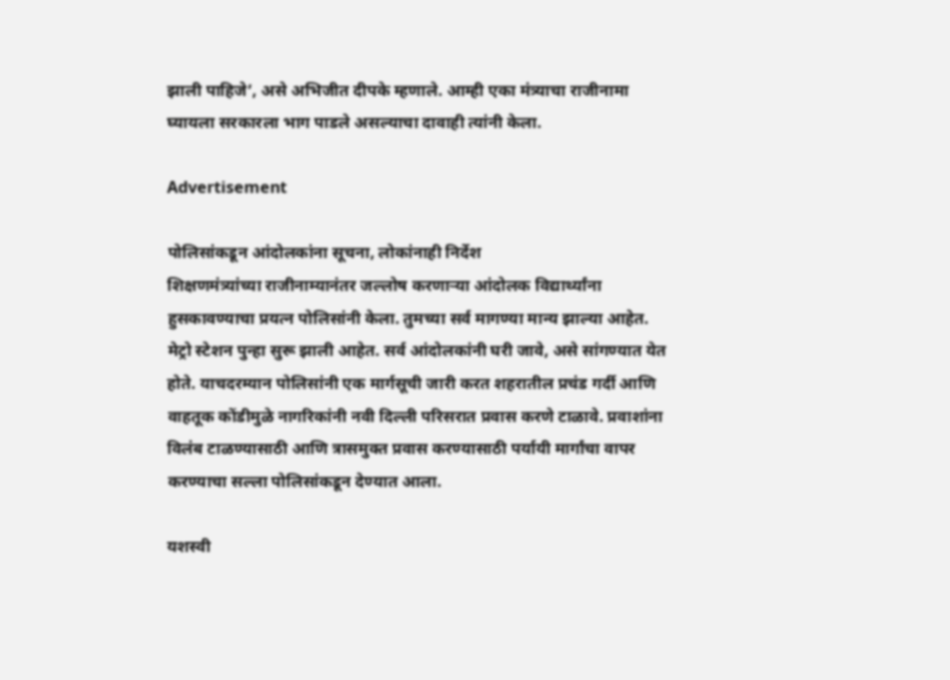झाली पाहिजे’, असे अभिजीत दीपके म्हणाले. आम्ही एका मंत्र्याचा राजीनामा घ्यायला सरकारला भाग पाडले असल्याचा दावाही त्यांनी केला.

Advertisement

पोलिसांकडून आंदोलकांना सूचना, लोकांनाही निर्देश
शिक्षणमंत्र्यांच्या राजीनाम्यानंतर जल्लोष करणाऱ्या आंदोलक विद्यार्थ्यांना हुसकावण्याचा प्रयत्न पोलिसांनी केला. तुमच्या सर्व मागण्या मान्य झाल्या आहेत. मेट्रो स्टेशन पुन्हा सुरू झाली आहेत. सर्व आंदोलकांनी घरी जावे, असे सांगण्यात येत होते. याचदरम्यान पोलिसांनी एक मार्गसूची जारी करत शहरातील प्रचंड गर्दी आणि वाहतूक कोंडीमुळे नागरिकांनी नवी दिल्ली परिसरात प्रवास करणे टाळावे. प्रवाशांना विलंब टाळण्यासाठी आणि त्रासमुक्त प्रवास करण्यासाठी पर्यायी मार्गांचा वापर करण्याचा सल्ला पोलिसांकडून देण्यात आला.

यशस्वी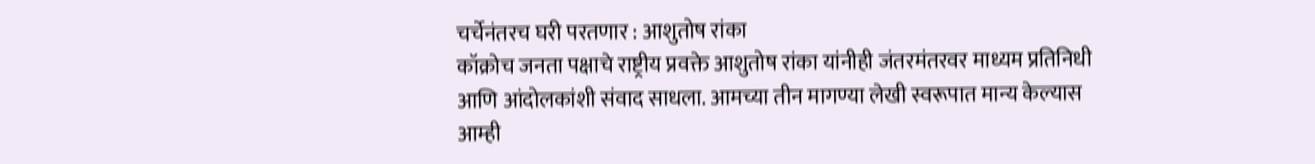चर्चेनंतरच घरी परतणार : आशुतोष रांका
कॉक्रोच जनता पक्षाचे राष्ट्रीय प्रवक्ते आशुतोष रांका यांनीही जंतरमंतरवर माध्यम प्रतिनिधी आणि आंदोलकांशी संवाद साधला. आमच्या तीन मागण्या लेखी स्वरूपात मान्य केल्यास आम्ही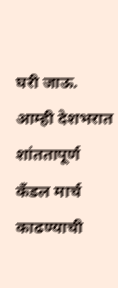घरी जाऊ. आम्ही देशभरात शांततापूर्ण कँडल मार्च काढण्याची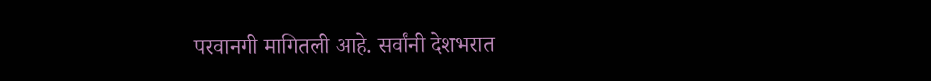परवानगी मागितली आहे. सर्वांनी देशभरात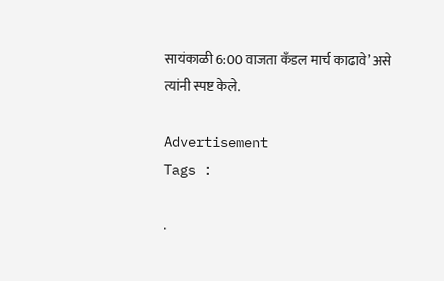सायंकाळी 6:00 वाजता कँडल मार्च काढावे’ असे त्यांनी स्पष्ट केले.

Advertisement
Tags :

.